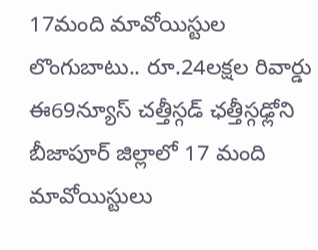17మంది మావోయిస్టుల లొంగుబాటు.. రూ.24లక్షల రివార్డు
ఈ69న్యూస్ చత్తీస్గడ్ ఛత్తీస్గఢ్లోని బీజాపూర్ జిల్లాలో 17 మంది మావోయిస్టులు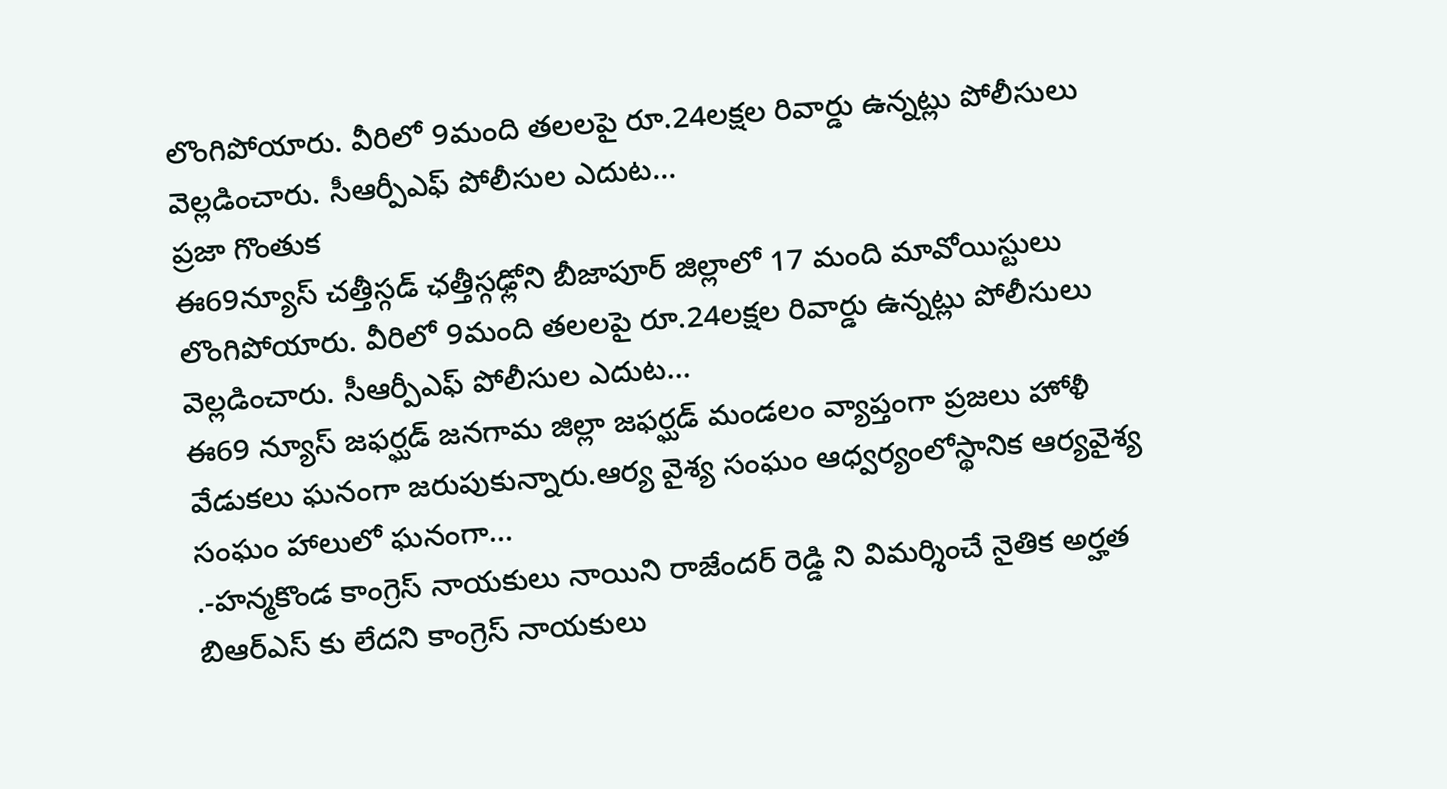లొంగిపోయారు. వీరిలో 9మంది తలలపై రూ.24లక్షల రివార్డు ఉన్నట్లు పోలీసులు వెల్లడించారు. సీఆర్పీఎఫ్ పోలీసుల ఎదుట…
ప్రజా గొంతుక
ఈ69న్యూస్ చత్తీస్గడ్ ఛత్తీస్గఢ్లోని బీజాపూర్ జిల్లాలో 17 మంది మావోయిస్టులు లొంగిపోయారు. వీరిలో 9మంది తలలపై రూ.24లక్షల రివార్డు ఉన్నట్లు పోలీసులు వెల్లడించారు. సీఆర్పీఎఫ్ పోలీసుల ఎదుట…
ఈ69 న్యూస్ జఫర్ఘడ్ జనగామ జిల్లా జఫర్ఘడ్ మండలం వ్యాప్తంగా ప్రజలు హోళీ వేడుకలు ఘనంగా జరుపుకున్నారు.ఆర్య వైశ్య సంఘం ఆధ్వర్యంలోస్థానిక ఆర్యవైశ్య సంఘం హాలులో ఘనంగా…
.-హన్మకొండ కాంగ్రెస్ నాయకులు నాయిని రాజేందర్ రెడ్డి ని విమర్శించే నైతిక అర్హత బిఆర్ఎస్ కు లేదని కాంగ్రెస్ నాయకులు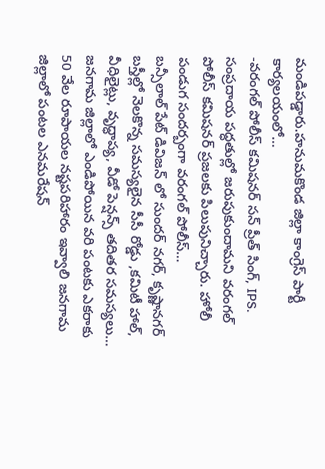మండిపడ్డారు.హనుమకొండ జిల్లా కాంగ్రెస్ పార్టీ కార్యలయంలో…
-వరంగల్ పోలీస్ కమిషనర్ సన్ ప్రీత్ సింగ్, IPS. సంప్రదాయ పద్ధతుల్లో జరుపుకుందామని వరంగల్ పోలీస్ కమిషనర్ ప్రజలకు పిలుపునిచ్చారు. హోలీ పండుగ సందర్బంగా వరంగల్ పోలీస్…
బన్సీలాల్ పేట్ డివిజన్ లో సుందర్ నగర్, కృష్ణానగర్ బస్తీల్లో నెలకొన్న సమస్యలైన సీసీ రోడ్డు ,కమిటీ హాల్, వీధిలైట్లు, వృద్ధాప్య, వీడో పెన్షన్స్ తదితర సమస్యలు…
జనగామ జిల్లాలో ఎండిపోయిన వరి పంటకు ఎకరాకు 50 వేల రూపాయల నష్టపరిహారం ఇవ్వాలి జనగామ జిల్లాలో పంటల ఎనమరేషన్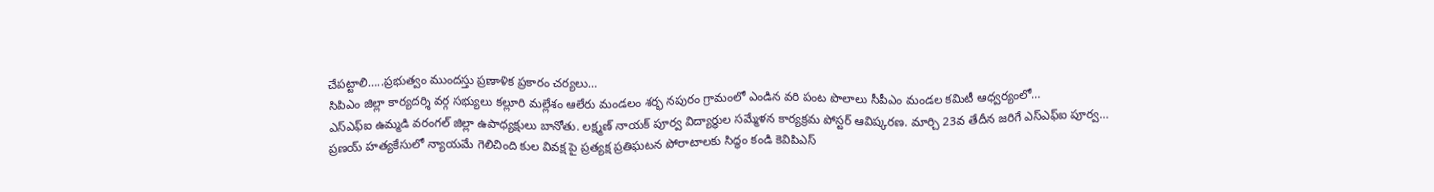చేపట్టాలి…..ప్రభుత్వం ముందస్తు ప్రణాళిక ప్రకారం చర్యలు…
సిపిఎం జిల్లా కార్యదర్శి వర్గ సభ్యులు కల్లూరి మల్లేశం ఆలేరు మండలం శర్భ నపురం గ్రామంలో ఎండిన వరి పంట పొలాలు సీపీఎం మండల కమిటీ ఆధ్వర్యంలో…
ఎస్ఎఫ్ఐ ఉమ్మడి వరంగల్ జిల్లా ఉపాధ్యక్షులు బానోతు. లక్ష్మణ్ నాయక్ పూర్వ విద్యార్థుల సమ్మేళన కార్యక్రమ పోస్టర్ ఆవిష్కరణ. మార్చి 23వ తేదీన జరిగే ఎస్ఎఫ్ఐ పూర్వ…
ప్రణయ్ హత్యకేసులో న్యాయమే గెలిచింది కుల వివక్ష పై ప్రత్యక్ష ప్రతిఘటన పోరాటాలకు సిద్ధం కండి కెవిపిఎస్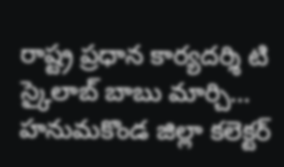రాష్ట్ర ప్రధాన కార్యదర్శి టి స్కైలాబ్ బాబు మార్చి…
హనుమకొండ జిల్లా కలెక్టర్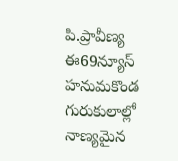పి.ప్రావీణ్య ఈ69న్యూస్ హనుమకొండ గురుకులాల్లో నాణ్యమైన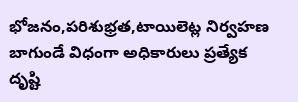భోజనం,పరిశుభ్రత,టాయిలెట్ల నిర్వహణ బాగుండే విధంగా అధికారులు ప్రత్యేక దృష్టి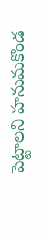పెట్టాలని హనుమకొండ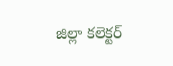జిల్లా కలెక్టర్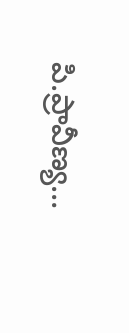పి.ప్రావీణ్య…